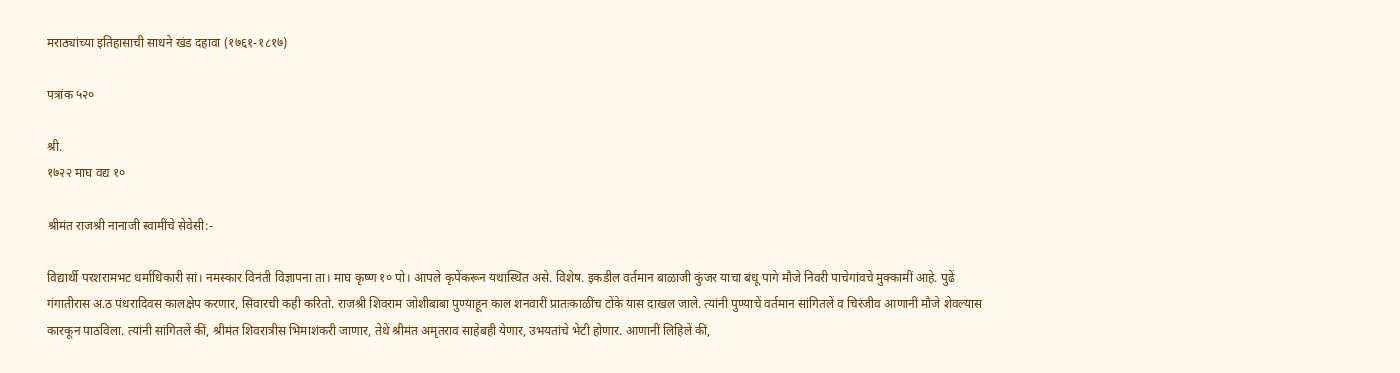मराठ्यांच्या इतिहासाची साधने खंड दहावा (१७६१-१८१७)

पत्रांक ५२०

श्री.
१७२२ माघ वद्य १०

श्रीमंत राजश्री नानाजी स्वामींचे सेवेसी:-

विद्यार्थी परशरामभट धर्माधिकारी सां। नमस्कार विनंती विज्ञापना ता। माघ कृष्ण १० पो। आपले कृपेंकरून यथास्थित असे. विशेष. इकडील वर्तमान बाळाजी कुंजर याचा बंधू पागे मौजे निवरी पाचेगांवचे मुक्कामीं आहे. पुढें गंगातीरास अ.ठ पंधरादिवस कालक्षेप करणार, सिवारची कही करितो. राजश्री शिवराम जोशीबाबा पुण्याहून काल शनवारीं प्रातःकाळींच टोंके यास दाखल जाले. त्यांनी पुण्याचें वर्तमान सांगितलें व चिरंजीव आणानीं मौजे शेवल्यास कारकून पाठविला. त्यांनी सांगितलें कीं, श्रीमंत शिवरात्रीस भिमाशंकरी जाणार, तेथें श्रीमंत अमृतराव साहेबही येणार, उभयतांचे भेटी होणार. आणानीं लिहिलें कीं,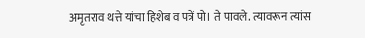अमृतराव थत्ते यांचा हिशेब व पत्रें पो। ते पावले. त्यावरून त्यांस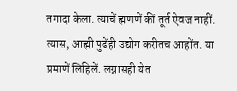तगादा केला. त्याचें ह्मणणें कीं तूर्त ऐवज नाहीं. त्यास, आह्मी पुढेंही उद्योग करीतच आहोंत. या प्रमाणें लिहिलें. लग्नासही येत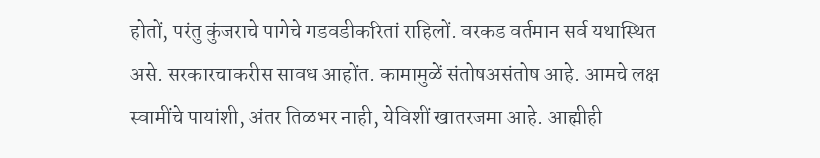होतों, परंतु कुंजराचे पागेचे गडवडीकरितां राहिलों. वरकड वर्तमान सर्व यथास्थित असे. सरकारचाकरीस सावध आहोंत. कामामुळें संतोषअसंतोष आहे. आमचे लक्ष स्वामींचे पायांशी, अंतर तिळभर नाही, येविशीं खातरजमा आहे. आह्मीही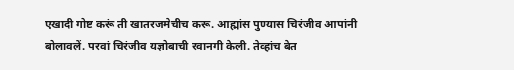एखादी गोष्ट करूं ती खातरजमेचीच करू. आह्मांस पुण्यास चिरंजीव आपांनी बोलावलें. परवां चिरंजीव यज्ञोबाची रवानगी केली. तेव्हांच बेत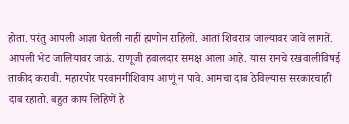होता. परंतु आपली आज्ञा घेतली नाहीं ह्मणोन राहिलों. आतां शिवरात्र जाल्यावर जावें लागतें. आपली भेट जालियावर जाऊं. राणूजी हवालदार समक्ष आला आहे. यास रानचे रखवालीविषई ताकीद करावी. महारपोर परवानगीशिवाय आणूं न पावे. आमचा दाब ठेविल्यास सरकारचाही दाब रहातो. बहुत काय लिहिणें हे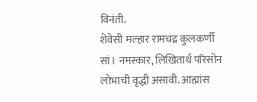विनंती.
शेवेसी मल्हार रामचंद्र कुलकर्णी सां। नमस्कार, लिखितार्थ परिसोन लोभाची वृद्धी असावी. आह्मांस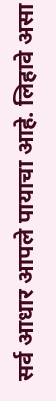सर्व आधार आपले पायाचा आहे. लिहावे असा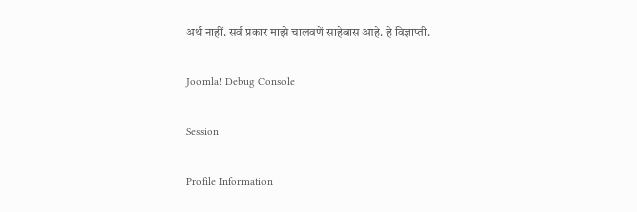अर्थ नाहीं. सर्व प्रकार माझे चालवणें साहेबास आहे. हे विज्ञाप्ती.

Joomla! Debug Console

Session

Profile Information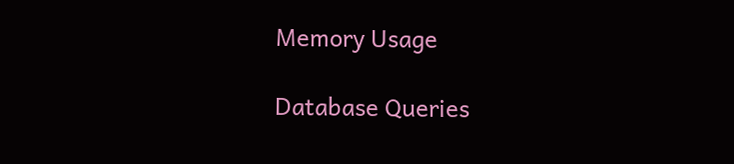Memory Usage

Database Queries